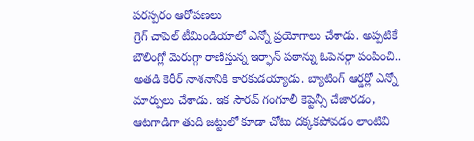పరస్పరం ఆరోపణలు
గ్రెగ్ చాపెల్ టీమిండియాలో ఎన్నో ప్రయోగాలు చేశాడు. అప్పటికే బౌలింగ్లో మెరుగ్గా రాణిస్తున్న ఇర్ఫాన్ పఠాన్ను ఓపెనర్గా పంపించి.. అతడి కెరీర్ నాశనానికి కారకుడయ్యాడు. బ్యాటింగ్ ఆర్డర్లో ఎన్నో మార్పులు చేశాడు. ఇక సౌరవ్ గంగూలీ కెప్టెన్సీ చేజారడం, ఆటగాడిగా తుది జట్టులో కూడా చోటు దక్కకపోవడం లాంటివి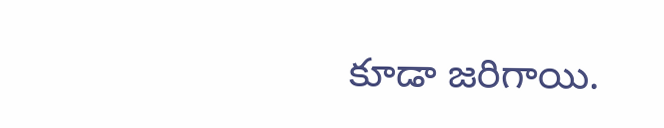కూడా జరిగాయి.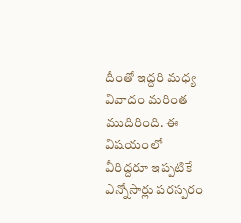దీంతో ఇద్దరి మధ్య వివాదం మరింత ముదిరింది. ఈ విషయంలో వీరిద్దరూ ఇప్పటికే ఎన్నోసార్లు పరస్పరం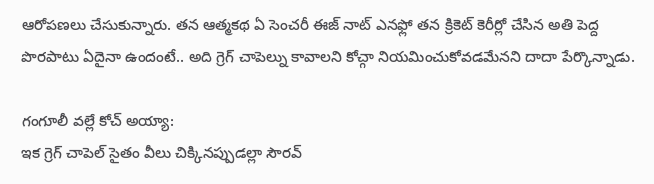ఆరోపణలు చేసుకున్నారు. తన ఆత్మకథ ఏ సెంచరీ ఈజ్ నాట్ ఎనఫ్లో తన క్రికెట్ కెరీర్లో చేసిన అతి పెద్ద పొరపాటు ఏదైనా ఉందంటే.. అది గ్రెగ్ చాపెల్ను కావాలని కోచ్గా నియమించుకోవడమేనని దాదా పేర్కొన్నాడు.

గంగూలీ వల్లే కోచ్ అయ్యా:
ఇక గ్రెగ్ చాపెల్ సైతం వీలు చిక్కినప్పుడల్లా సౌరవ్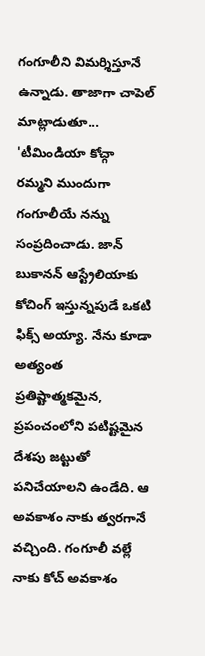గంగూలీని విమర్శిస్తూనే ఉన్నాడు. తాజాగా చాపెల్ మాట్లాడుతూ... 'టీమిండియా కోచ్గా రమ్మని ముందుగా గంగూలీయే నన్ను సంప్రదించాడు. జాన్ బుకానన్ ఆస్ట్రేలియాకు కోచింగ్ ఇస్తున్నపుడే ఒకటి ఫిక్స్ అయ్యా. నేను కూడా అత్యంత ప్రతిష్టాత్మకమైన, ప్రపంచంలోని పటిష్టమైన దేశపు జట్టుతో పనిచేయాలని ఉండేది. ఆ అవకాశం నాకు త్వరగానే వచ్చింది. గంగూలీ వల్లే నాకు కోచ్ అవకాశం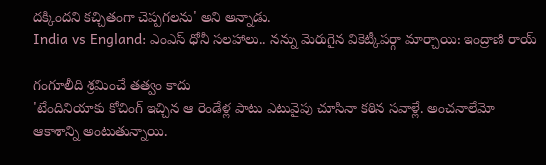దక్కిందని కచ్చితంగా చెప్పగలను' అని అన్నాడు.
India vs England: ఎంఎస్ ధోనీ సలహాలు.. నన్ను మెరుగైన వికెట్కీపర్గా మార్చాయి: ఇంద్రాణి రాయ్

గంగూలీది శ్రమించే తత్వం కాదు
'టేందినియాకు కోచింగ్ ఇచ్చిన ఆ రెండేళ్ల పాటు ఎటువైపు చూసినా కఠిన సవాళ్లే. అంచనాలేమో ఆకాశాన్ని అంటుతున్నాయి.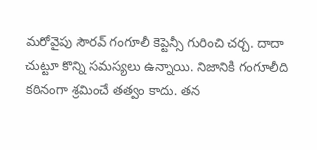మరోవైపు సౌరవ్ గంగూలీ కెప్టెన్సీ గురించి చర్చ. దాదా చుట్టూ కొన్ని సమస్యలు ఉన్నాయి. నిజానికి గంగూలీది కఠినంగా శ్రమించే తత్వం కాదు. తన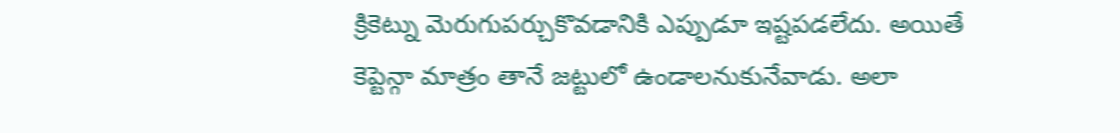క్రికెట్ను మెరుగుపర్చుకొవడానికి ఎప్పుడూ ఇష్టపడలేదు. అయితే కెప్టెన్గా మాత్రం తానే జట్టులో ఉండాలనుకునేవాడు. అలా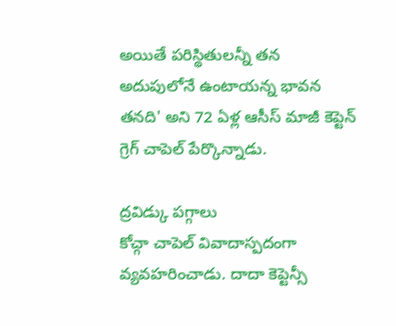అయితే పరిస్థితులన్నీ తన అదుపులోనే ఉంటాయన్న భావన తనది' అని 72 ఏళ్ల ఆసీస్ మాజీ కెప్టెన్ గ్రెగ్ చాపెల్ పేర్కొన్నాడు.

ద్రవిడ్కు పగ్గాలు
కోచ్గా చాపెల్ వివాదాస్పదంగా వ్యవహరించాడు. దాదా కెప్టెన్సీ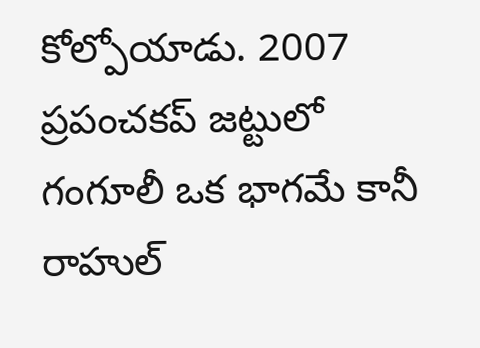కోల్పోయాడు. 2007 ప్రపంచకప్ జట్టులో గంగూలీ ఒక భాగమే కానీ రాహుల్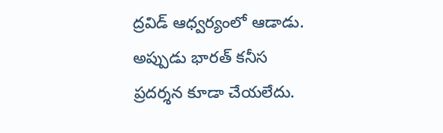ద్రవిడ్ ఆధ్వర్యంలో ఆడాడు. అప్పుడు భారత్ కనీస ప్రదర్శన కూడా చేయలేదు.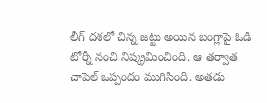లీగ్ దశలో చిన్న జట్టు అయిన బంగ్లాపై ఓడి టోర్నీ నంచి నిష్క్రమించింది. ఆ తర్వాత చాపెల్ ఒప్పందం ముగిసింది. అతడు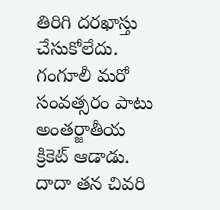తిరిగి దరఖాస్తు చేసుకోలేదు. గంగూలీ మరో సంవత్సరం పాటు అంతర్జాతీయ క్రికెట్ ఆడాడు. దాదా తన చివరి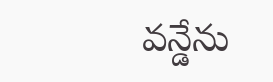వన్డేను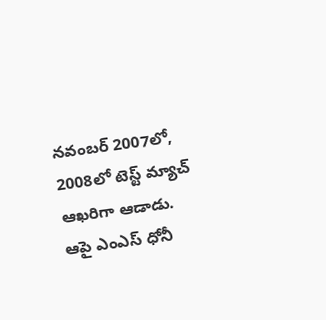నవంబర్ 2007లో, 2008లో టెస్ట్ మ్యాచ్ ఆఖరిగా ఆడాడు. ఆపై ఎంఎస్ ధోనీ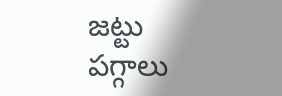జట్టు పగ్గాలు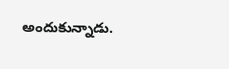అందుకున్నాడు.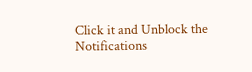Click it and Unblock the Notifications